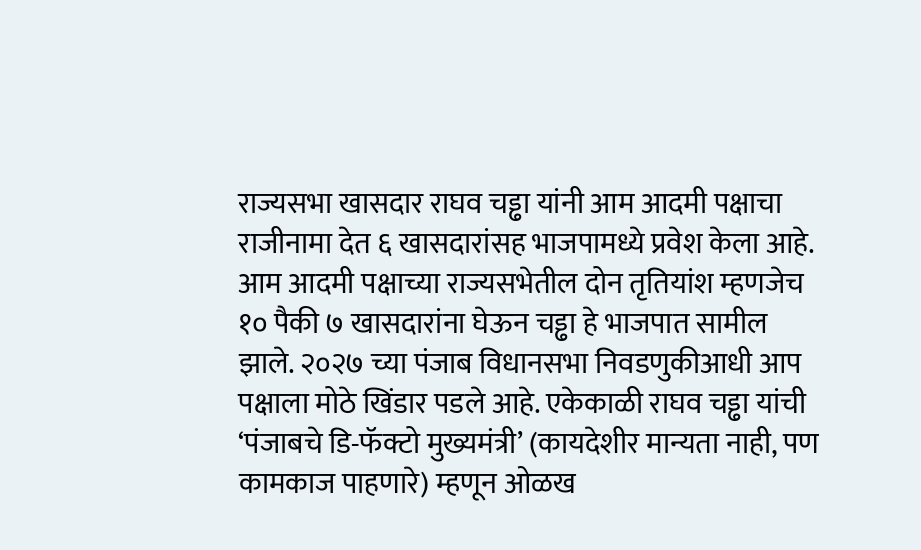राज्यसभा खासदार राघव चड्ढा यांनी आम आदमी पक्षाचा राजीनामा देत ६ खासदारांसह भाजपामध्ये प्रवेश केला आहे. आम आदमी पक्षाच्या राज्यसभेतील दोन तृतियांश म्हणजेच १० पैकी ७ खासदारांना घेऊन चड्ढा हे भाजपात सामील झाले. २०२७ च्या पंजाब विधानसभा निवडणुकीआधी आप पक्षाला मोठे खिंडार पडले आहे. एकेकाळी राघव चड्ढा यांची ‘पंजाबचे डि-फॅक्टो मुख्यमंत्री’ (कायदेशीर मान्यता नाही, पण कामकाज पाहणारे) म्हणून ओळख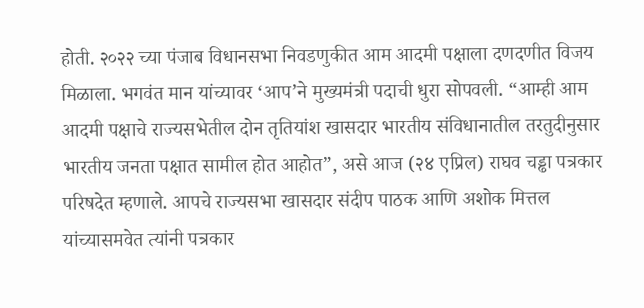होती. २०२२ च्या पंजाब विधानसभा निवडणुकीत आम आदमी पक्षाला दणदणीत विजय मिळाला. भगवंत मान यांच्यावर ‘आप’ने मुख्यमंत्री पदाची धुरा सोपवली. “आम्ही आम आदमी पक्षाचे राज्यसभेतील दोन तृतियांश खासदार भारतीय संविधानातील तरतुदीनुसार भारतीय जनता पक्षात सामील होत आहोत”, असे आज (२४ एप्रिल) राघव चड्ढा पत्रकार परिषदेत म्हणाले. आपचे राज्यसभा खासदार संदीप पाठक आणि अशोक मित्तल यांच्यासमवेत त्यांनी पत्रकार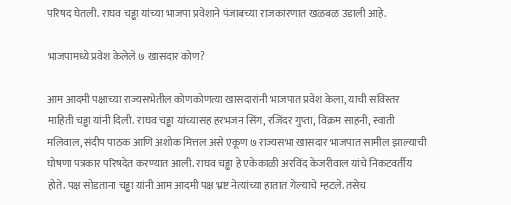परिषद घेतली. राघव चड्ढा यांच्या भाजपा प्रवेशाने पंजाबच्या राजकारणात खळबळ उडाली आहे.

भाजपामध्ये प्रवेश केलेले ७ खासदार कोण?

आम आदमी पक्षाच्या राज्यसभेतील कोणकोणत्या खासदारांनी भाजपात प्रवेश केला, याची सविस्तर माहिती चड्ढा यांनी दिली. राघव चड्ढा यांच्यासह हरभजन सिंग, रजिंदर गुप्ता, विक्रम साहनी, स्वाती मलिवाल, संदीप पाठक आणि अशोक मित्तल असे एकूण ७ राज्यसभा खासदार भाजपात सामील झाल्याची घोषणा पत्रकार परिषदेत करण्यात आली. राघव चड्ढा हे एकेकाळी अरविंद केजरीवाल यांचे निकटवर्तीय होते. पक्ष सोडताना चड्ढा यांनी आम आदमी पक्ष भ्रष्ट नेत्यांच्या हातात गेल्याचे म्हटले. तसेच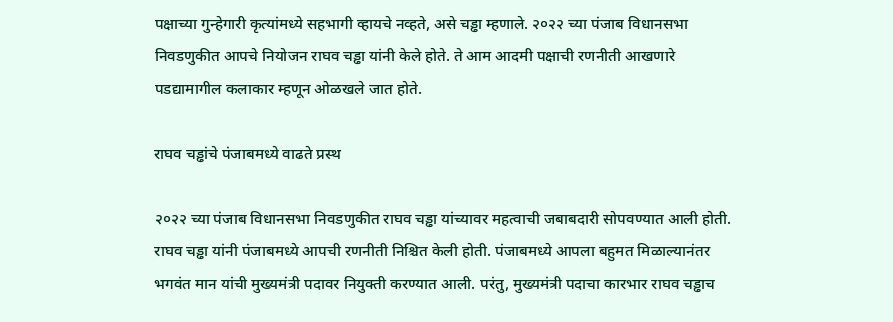पक्षाच्या गुन्हेगारी कृत्यांमध्ये सहभागी व्हायचे नव्हते, असे चड्ढा म्हणाले. २०२२ च्या पंजाब विधानसभा निवडणुकीत आपचे नियोजन राघव चड्ढा यांनी केले होते. ते आम आदमी पक्षाची रणनीती आखणारे पडद्यामागील कलाकार म्हणून ओळखले जात होते.

राघव चड्ढांचे पंजाबमध्ये वाढते प्रस्थ

२०२२ च्या पंजाब विधानसभा निवडणुकीत राघव चड्ढा यांच्यावर महत्वाची जबाबदारी सोपवण्यात आली होती. राघव चड्ढा यांनी पंजाबमध्ये आपची रणनीती निश्चित केली होती. पंजाबमध्ये आपला बहुमत मिळाल्यानंतर भगवंत मान यांची मुख्यमंत्री पदावर नियुक्ती करण्यात आली. परंतु, मुख्यमंत्री पदाचा कारभार राघव चड्ढाच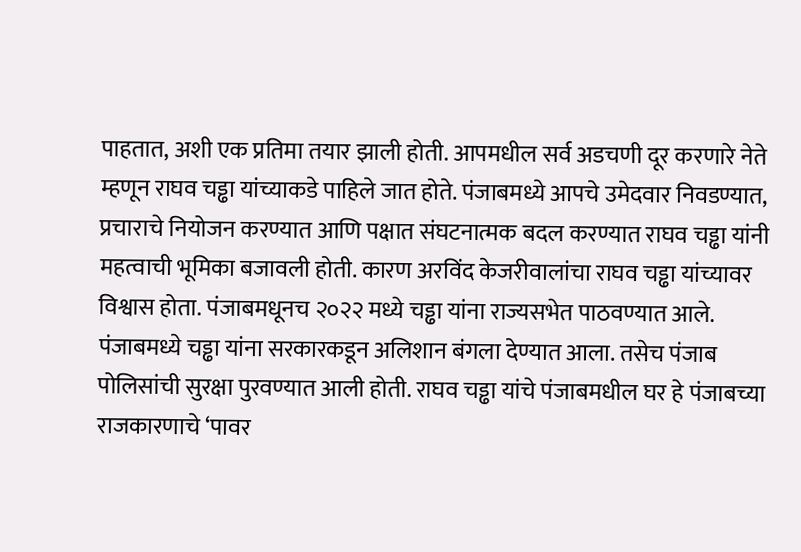पाहतात, अशी एक प्रतिमा तयार झाली होती. आपमधील सर्व अडचणी दूर करणारे नेते म्हणून राघव चड्ढा यांच्याकडे पाहिले जात होते. पंजाबमध्ये आपचे उमेदवार निवडण्यात, प्रचाराचे नियोजन करण्यात आणि पक्षात संघटनात्मक बदल करण्यात राघव चड्ढा यांनी महत्वाची भूमिका बजावली होती. कारण अरविंद केजरीवालांचा राघव चड्ढा यांच्यावर विश्वास होता. पंजाबमधूनच २०२२ मध्ये चड्ढा यांना राज्यसभेत पाठवण्यात आले. पंजाबमध्ये चड्ढा यांना सरकारकडून अलिशान बंगला देण्यात आला. तसेच पंजाब पोलिसांची सुरक्षा पुरवण्यात आली होती. राघव चड्ढा यांचे पंजाबमधील घर हे पंजाबच्या राजकारणाचे ‘पावर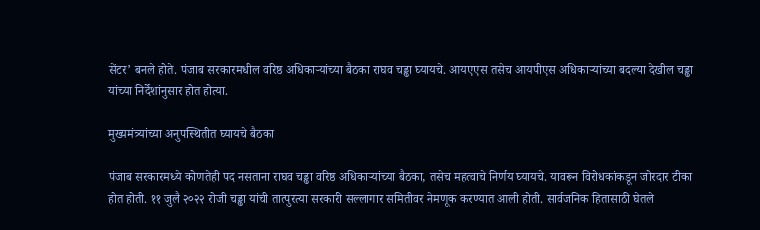सेंटर’ बनले होते. पंजाब सरकारमधील वरिष्ठ अधिकाऱ्यांच्या बैठका राघव चड्ढा घ्यायचे. आयएएस तसेच आयपीएस अधिकाऱ्यांच्या बदल्या देखील चड्ढा यांच्या निर्देशांनुसार होत होत्या.

मुख्यमंत्र्यांच्या अनुपस्थितीत घ्यायचे बैठका

पंजाब सरकारमध्ये कोणतेही पद नसताना राघव चड्ढा वरिष्ठ अधिकाऱ्यांच्या बैठका, तसेच महत्वाचे निर्णय घ्यायचे. यावरून विरोधकांकडून जोरदार टीका होत होती. ११ जुलै २०२२ रोजी चड्ढा यांची तात्पुरत्या सरकारी सल्लागार समितीवर नेमणूक करण्यात आली होती. सार्वजनिक हितासाठी घेतले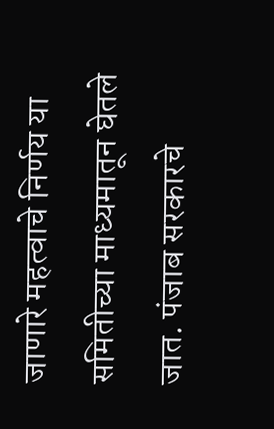जाणारे महत्वाचे निर्णय या समितीच्या माध्यमातून घेतले जात. पंजाब सरकारचे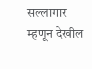सल्लागार म्हणून देखील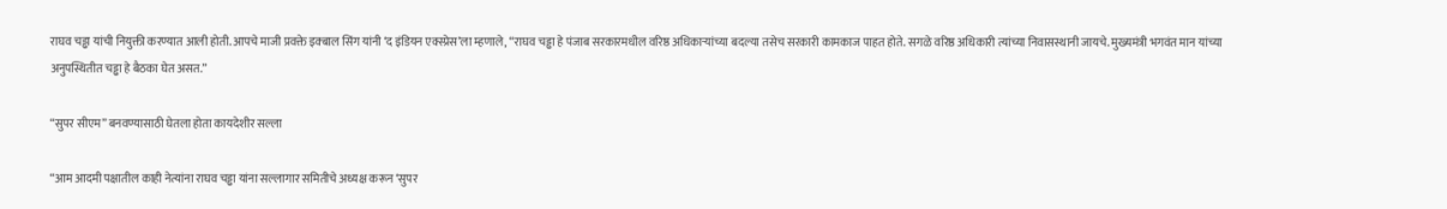राघव चड्ढा यांची नियुक्ती करण्यात आली होती. आपचे माजी प्रवक्ते इक्बाल सिंग यांनी ‘द इंडियन एक्स्प्रेस’ला म्हणाले, “राघव चड्ढा हे पंजाब सरकारमधील वरिष्ठ अधिकाऱ्यांच्या बदल्या तसेच सरकारी कामकाज पाहत होते. सगळे वरिष्ठ अधिकारी त्यांच्या निवासस्थानी जायचे. मुख्यमंत्री भगवंत मान यांच्या अनुपस्थितीत चड्ढा हे बैठका घेत असत.”

“सुपर सीएम” बनवण्यासाठी घेतला होता कायदेशीर सल्ला

“आम आदमी पक्षातील काही नेत्यांना राघव चड्ढा यांना सल्लागार समितीचे अध्यक्ष करून ‘सुपर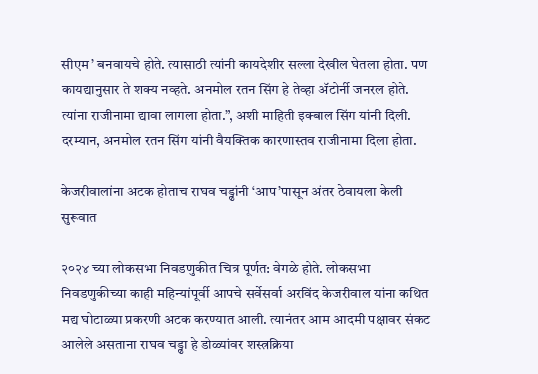सीएम’ बनवायचे होते. त्यासाठी त्यांनी कायदेशीर सल्ला देखील घेतला होता. पण कायद्यानुसार ते शक्य नव्हते. अनमोल रतन सिंग हे तेव्हा ॲटोर्नी जनरल होते. त्यांना राजीनामा द्यावा लागला होता.”, अशी माहिती इक्बाल सिंग यांनी दिली. दरम्यान, अनमोल रतन सिंग यांनी वैयक्तिक कारणास्तव राजीनामा दिला होता.

केजरीवालांना अटक होताच राघव चड्ढांनी ‘आप’पासून अंतर ठेवायला केली सुरूवात

२०२४ च्या लोकसभा निवडणुकीत चित्र पूर्णत: वेगळे होते. लोकसभा निवडणुकीच्या काही महिन्यांपूर्वी आपचे सर्वेसर्वा अरविंद केजरीवाल यांना कथित मद्य घोटाळ्या प्रकरणी अटक करण्यात आली. त्यानंतर आम आदमी पक्षावर संकट आलेले असताना राघव चड्ढा हे डोळ्यांवर शस्त्रक्रिया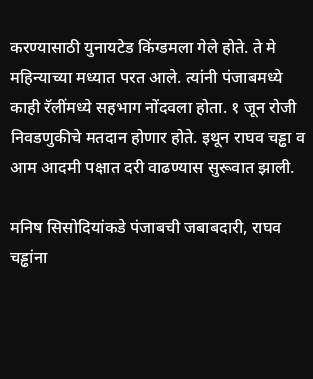करण्यासाठी युनायटेड किंग्डमला गेले होते. ते मे महिन्याच्या मध्यात परत आले. त्यांनी पंजाबमध्ये काही रॅलींमध्ये सहभाग नोंदवला होता. १ जून रोजी निवडणुकीचे मतदान होणार होते. इथून राघव चड्ढा व आम आदमी पक्षात दरी वाढण्यास सुरूवात झाली.

मनिष सिसोदियांकडे पंजाबची जबाबदारी, राघव चड्ढांना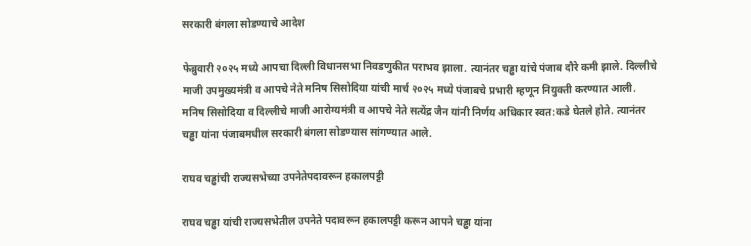सरकारी बंगला सोडण्याचे आदेश

फेब्रुवारी २०२५ मध्ये आपचा दिल्ली विधानसभा निवडणुकीत पराभव झाला. त्यानंतर चड्ढा यांचे पंजाब दौरे कमी झाले. दिल्लीचे माजी उपमुख्यमंत्री व आपचे नेते मनिष सिसोदिया यांची मार्च २०२५ मध्ये पंजाबचे प्रभारी म्हणून नियुक्ती करण्यात आली. मनिष सिसोदिया व दिल्लीचे माजी आरोग्यमंत्री व आपचे नेते सत्येंद्र जैन यांनी निर्णय अधिकार स्वत:कडे घेतले होते. त्यानंतर चड्ढा यांना पंजाबमधील सरकारी बंगला सोडण्यास सांगण्यात आले.

राघव चड्ढांची राज्यसभेच्या उपनेतेपदावरून हकालपट्टी

राघव चड्ढा यांची राज्यसभेतील उपनेते पदावरून हकालपट्टी करून आपने चड्ढा यांना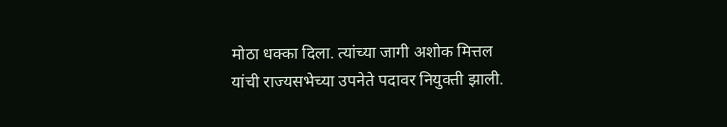मोठा धक्का दिला. त्यांच्या जागी अशोक मित्तल यांची राज्यसभेच्या उपनेते पदावर नियुक्ती झाली.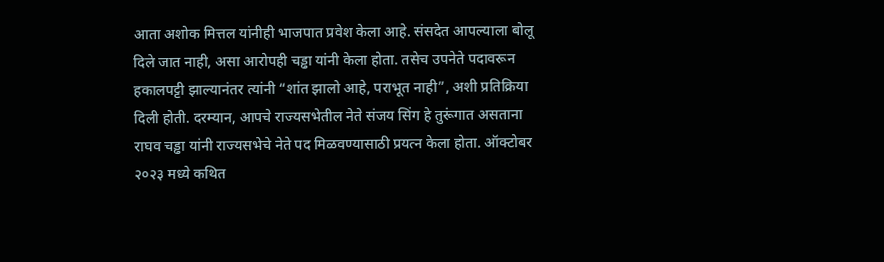आता अशोक मित्तल यांनीही भाजपात प्रवेश केला आहे. संसदेत आपल्याला बोलू दिले जात नाही, असा आरोपही चड्ढा यांनी केला होता. तसेच उपनेते पदावरून हकालपट्टी झाल्यानंतर त्यांनी “शांत झालो आहे, पराभूत नाही”, अशी प्रतिक्रिया दिली होती. दरम्यान, आपचे राज्यसभेतील नेते संजय सिंग हे तुरूंगात असताना राघव चड्ढा यांनी राज्यसभेचे नेते पद मिळवण्यासाठी प्रयत्न केला होता. ऑक्टोबर २०२३ मध्ये कथित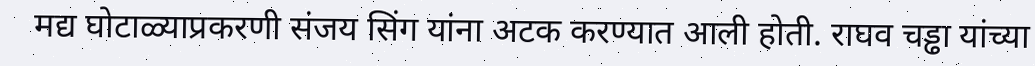मद्य घोटाळ्याप्रकरणी संजय सिंग यांना अटक करण्यात आली होती. राघव चड्ढा यांच्या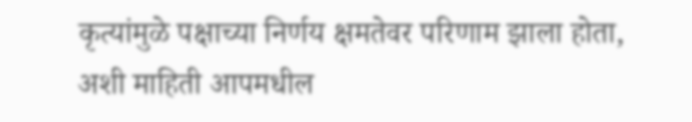कृत्यांमुळे पक्षाच्या निर्णय क्षमतेवर परिणाम झाला होता, अशी माहिती आपमधील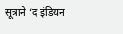सूत्राने ‘द इंडियन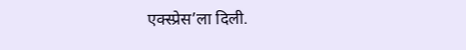एक्स्प्रेस’ला दिली.